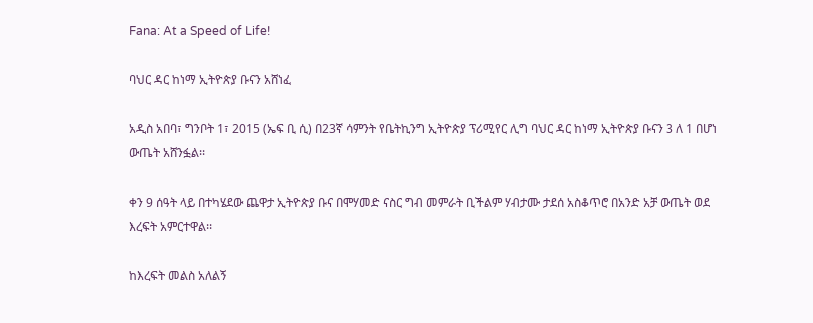Fana: At a Speed of Life!

ባህር ዳር ከነማ ኢትዮጵያ ቡናን አሸነፈ

አዲስ አበባ፣ ግንቦት 1፣ 2015 (ኤፍ ቢ ሲ) በ23ኛ ሳምንት የቤትኪንግ ኢትዮጵያ ፕሪሚየር ሊግ ባህር ዳር ከነማ ኢትዮጵያ ቡናን 3 ለ 1 በሆነ ውጤት አሸንፏል፡፡

ቀን 9 ሰዓት ላይ በተካሄደው ጨዋታ ኢትዮጵያ ቡና በሞሃመድ ናስር ግብ መምራት ቢችልም ሃብታሙ ታደሰ አስቆጥሮ በአንድ አቻ ውጤት ወደ እረፍት አምርተዋል፡፡

ከእረፍት መልስ አለልኝ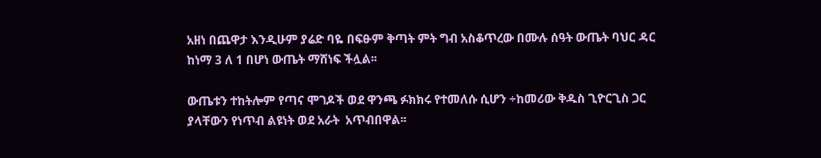አዘነ በጨዋታ እንዲሁም ያሬድ ባዬ በፍፁም ቅጣት ምት ግብ አስቆጥረው በሙሉ ሰዓት ውጤት ባህር ዳር ከነማ 3 ለ 1 በሆነ ውጤት ማሸነፍ ችሏል፡፡

ውጤቱን ተከትሎም የጣና ሞገዶች ወደ ዋንጫ ፉክክሩ የተመለሱ ሲሆን ÷ከመሪው ቅዱስ ጊዮርጊስ ጋር ያላቸውን የነጥብ ልዩነት ወደ አራት  አጥብበዋል፡፡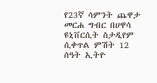የ23ኛ ሳምንት ጨዋታ መርሐ ግብር በሀዋሳ ዩኒቨርሲት ስታዲየም ሲቀጥል ምሽት 12 ሰዓት ኢትዮ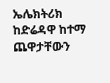ኤሌክትሪክ ከድሬዳዋ ከተማ ጨዋታቸውን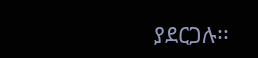ያደርጋሉ፡፡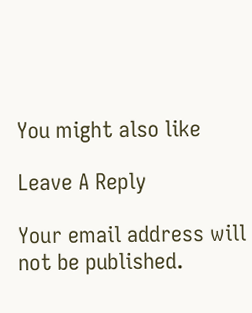You might also like

Leave A Reply

Your email address will not be published.